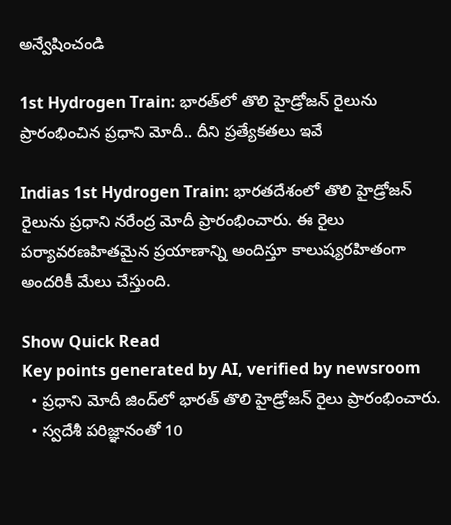అన్వేషించండి

1st Hydrogen Train: భారత్‌లో తొలి హైడ్రోజన్ రైలును ప్రారంభించిన ప్రధాని మోదీ.. దీని ప్రత్యేకతలు ఇవే

Indias 1st Hydrogen Train: భారతదేశంలో తొలి హైడ్రోజన్ రైలును ప్రధాని నరేంద్ర మోదీ ప్రారంభించారు. ఈ రైలు పర్యావరణహితమైన ప్రయాణాన్ని అందిస్తూ కాలుష్యరహితంగా అందరికీ మేలు చేస్తుంది.

Show Quick Read
Key points generated by AI, verified by newsroom
  • ప్రధాని మోదీ జింద్‌లో భారత్ తొలి హైడ్రోజన్ రైలు ప్రారంభించారు.
  • స్వదేశీ పరిజ్ఞానంతో 10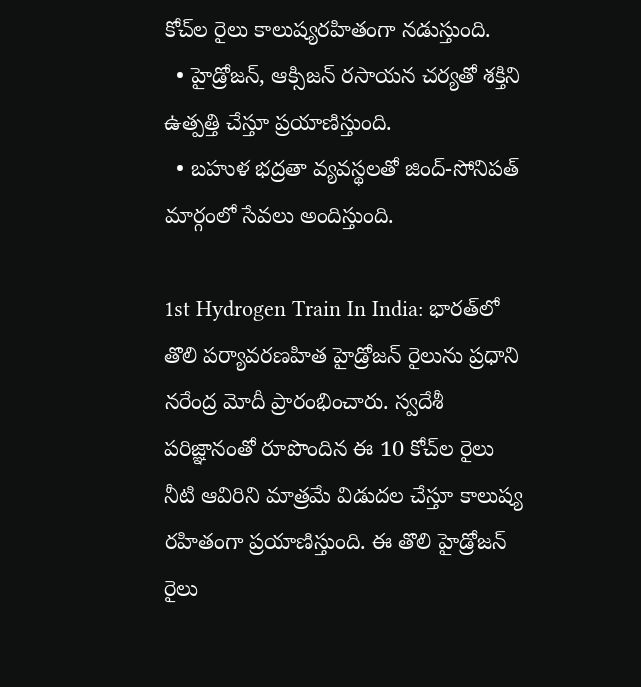కోచ్‌ల రైలు కాలుష్యరహితంగా నడుస్తుంది.
  • హైడ్రోజన్, ఆక్సిజన్ రసాయన చర్యతో శక్తిని ఉత్పత్తి చేస్తూ ప్రయాణిస్తుంది.
  • బహుళ భద్రతా వ్యవస్థలతో జింద్-సోనిపత్ మార్గంలో సేవలు అందిస్తుంది.

1st Hydrogen Train In India: భారత్‌లో తొలి పర్యావరణహిత హైడ్రోజన్ రైలును ప్రధాని నరేంద్ర మోదీ ప్రారంభించారు. స్వదేశీ పరిజ్ఞానంతో రూపొందిన ఈ 10 కోచ్‌ల రైలు నీటి ఆవిరిని మాత్రమే విడుదల చేస్తూ కాలుష్య రహితంగా ప్రయాణిస్తుంది. ఈ తొలి హైడ్రోజన్ రైలు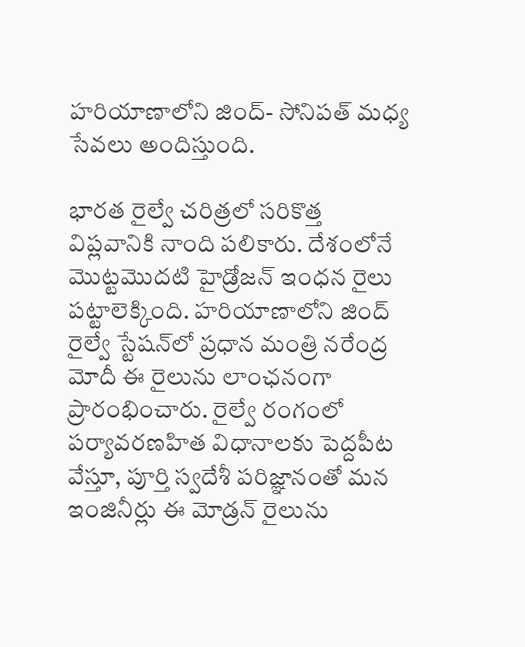హరియాణాలోని జింద్- సోనిపత్ మధ్య సేవలు అందిస్తుంది.

భారత రైల్వే చరిత్రలో సరికొత్త విప్లవానికి నాంది పలికారు. దేశంలోనే మొట్టమొదటి హైడ్రోజన్ ఇంధన రైలు పట్టాలెక్కింది. హరియాణాలోని జింద్ రైల్వే స్టేషన్‌లో ప్రధాన మంత్రి నరేంద్ర మోదీ ఈ రైలును లాంఛనంగా ప్రారంభించారు. రైల్వే రంగంలో పర్యావరణహిత విధానాలకు పెద్దపీట వేస్తూ, పూర్తి స్వదేశీ పరిజ్ఞానంతో మన ఇంజినీర్లు ఈ మోడ్రన్ రైలును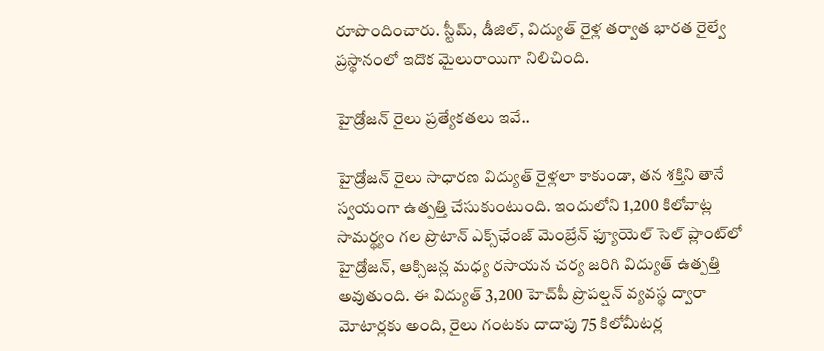రూపొందించారు. స్టీమ్, డీజిల్, విద్యుత్ రైళ్ల తర్వాత భారత రైల్వే ప్రస్థానంలో ఇదొక మైలురాయిగా నిలిచింది.

హైడ్రోజన్ రైలు ప్రత్యేకతలు ఇవే..

హైడ్రోజన్ రైలు సాధారణ విద్యుత్ రైళ్లలా కాకుండా, తన శక్తిని తానే స్వయంగా ఉత్పత్తి చేసుకుంటుంది. ఇందులోని 1,200 కిలోవాట్ల సామర్థ్యం గల ప్రొటాన్ ఎక్స్‌ఛేంజ్ మెంబ్రేన్ ఫ్యూయెల్ సెల్ ప్లాంట్‌లో హైడ్రోజన్, ఆక్సిజన్ల మధ్య రసాయన చర్య జరిగి విద్యుత్ ఉత్పత్తి అవుతుంది. ఈ విద్యుత్ 3,200 హెచ్‌పీ ప్రొపల్షన్ వ్యవస్థ ద్వారా మోటార్లకు అంది, రైలు గంటకు దాదాపు 75 కిలోమీటర్ల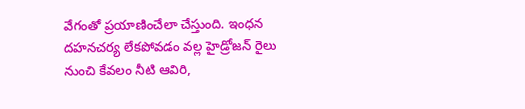వేగంతో ప్రయాణించేలా చేస్తుంది. ఇంధన దహనచర్య లేకపోవడం వల్ల హైడ్రోజన్ రైలు నుంచి కేవలం నీటి ఆవిరి,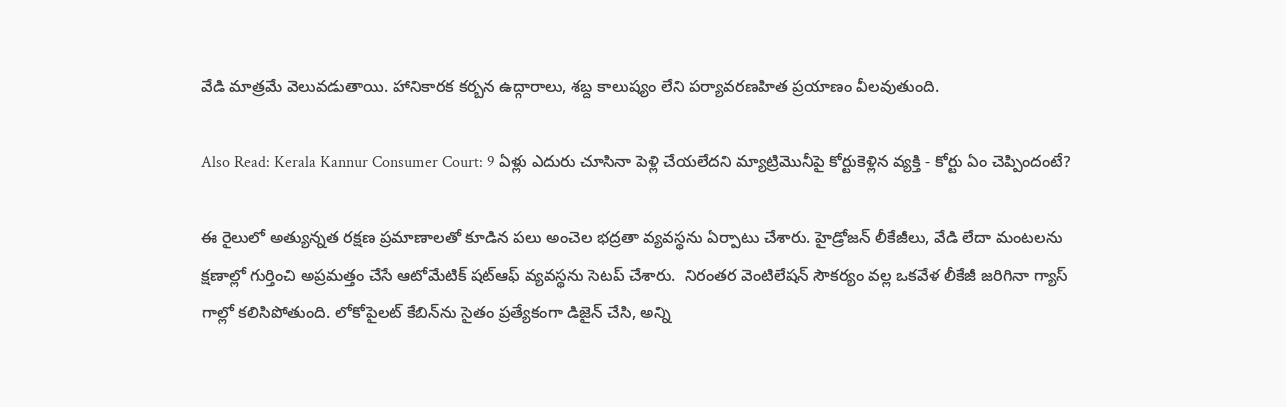వేడి మాత్రమే వెలువడుతాయి. హానికారక కర్బన ఉద్గారాలు, శబ్ద కాలుష్యం లేని పర్యావరణహిత ప్రయాణం వీలవుతుంది.

Also Read: Kerala Kannur Consumer Court: 9 ఏళ్లు ఎదురు చూసినా పెళ్లి చేయలేదని మ్యాట్రిమొనీపై కోర్టుకెళ్లిన వ్యక్తి - కోర్టు ఏం చెప్పిందంటే?

ఈ రైలులో అత్యున్నత రక్షణ ప్రమాణాలతో కూడిన పలు అంచెల భద్రతా వ్యవస్థను ఏర్పాటు చేశారు. హైడ్రోజన్ లీకేజీలు, వేడి లేదా మంటలను క్షణాల్లో గుర్తించి అప్రమత్తం చేసే ఆటోమేటిక్ షట్‌ఆఫ్ వ్యవస్థను సెటప్ చేశారు.  నిరంతర వెంటిలేషన్ సౌకర్యం వల్ల ఒకవేళ లీకేజీ జరిగినా గ్యాస్ గాల్లో కలిసిపోతుంది. లోకోపైలట్ కేబిన్‌ను సైతం ప్రత్యేకంగా డిజైన్ చేసి, అన్ని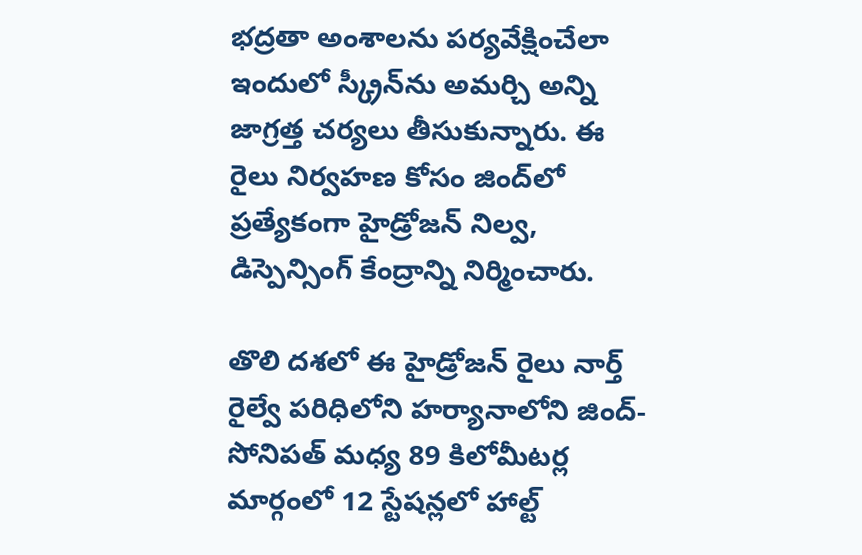భద్రతా అంశాలను పర్యవేక్షించేలా ఇందులో స్క్రీన్‌ను అమర్చి అన్ని జాగ్రత్త చర్యలు తీసుకున్నారు. ఈ రైలు నిర్వహణ కోసం జింద్‌లో ప్రత్యేకంగా హైడ్రోజన్ నిల్వ, డిస్పెన్సింగ్ కేంద్రాన్ని నిర్మించారు.

తొలి దశలో ఈ హైడ్రోజన్ రైలు నార్త్ రైల్వే పరిధిలోని హర్యానాలోని జింద్- సోనిపత్ మధ్య 89 కిలోమీటర్ల మార్గంలో 12 స్టేషన్లలో హాల్ట్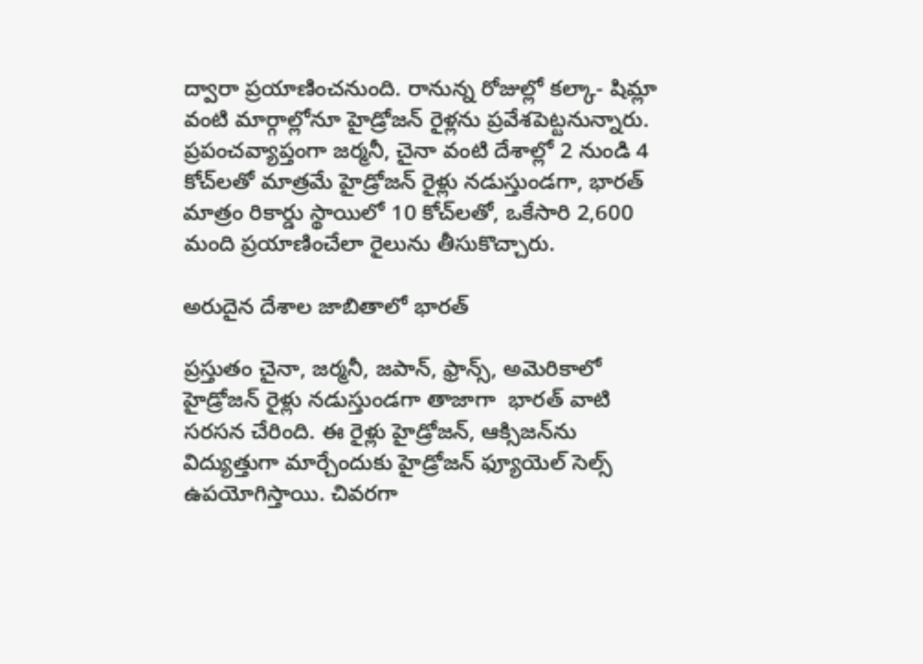ద్వారా ప్రయాణించనుంది. రానున్న రోజుల్లో కల్కా- షిమ్లా వంటి మార్గాల్లోనూ హైడ్రోజన్ రైళ్లను ప్రవేశపెట్టనున్నారు. ప్రపంచవ్యాప్తంగా జర్మనీ, చైనా వంటి దేశాల్లో 2 నుండి 4 కోచ్‌లతో మాత్రమే హైడ్రోజన్ రైళ్లు నడుస్తుండగా, భారత్ మాత్రం రికార్డు స్థాయిలో 10 కోచ్‌లతో, ఒకేసారి 2,600 మంది ప్రయాణించేలా రైలును తీసుకొచ్చారు.

అరుదైన దేశాల జాబితాలో భారత్

ప్రస్తుతం చైనా, జర్మనీ, జపాన్, ఫ్రాన్స్, అమెరికాలో హైడ్రోజన్ రైళ్లు నడుస్తుండగా తాజాగా  భారత్ వాటి సరసన చేరింది. ఈ రైళ్లు హైడ్రోజన్, ఆక్సిజన్‌ను విద్యుత్తుగా మార్చేందుకు హైడ్రోజన్ ఫ్యూయెల్ సెల్స్ ఉపయోగిస్తాయి. చివరగా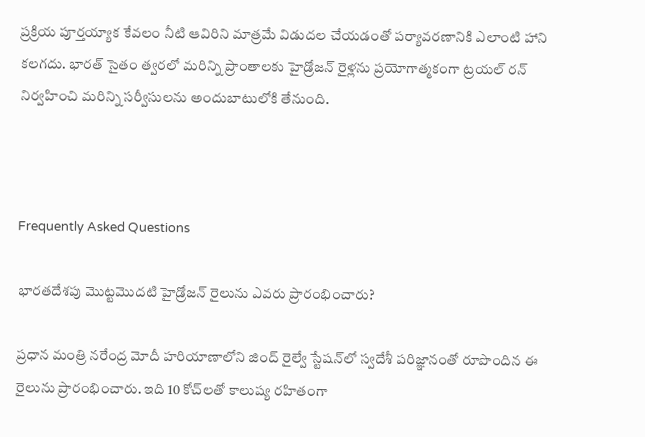ప్రక్రియ పూర్తయ్యాక కేవలం నీటి ఆవిరిని మాత్రమే విడుదల చేయడంతో పర్యావరణానికి ఎలాంటి హాని కలగదు. భారత్ సైతం త్వరలో మరిన్ని ప్రాంతాలకు హైడ్రోజన్ రైళ్లను ప్రయోగాత్మకంగా ట్రయల్ రన్ నిర్వహించి మరిన్ని సర్వీసులను అందుబాటులోకి తేనుంది.



Frequently Asked Questions

భారతదేశపు మొట్టమొదటి హైడ్రోజన్ రైలును ఎవరు ప్రారంభించారు?

ప్రధాన మంత్రి నరేంద్ర మోదీ హరియాణాలోని జింద్ రైల్వే స్టేషన్‌లో స్వదేశీ పరిజ్ఞానంతో రూపొందిన ఈ రైలును ప్రారంభించారు. ఇది 10 కోచ్‌లతో కాలుష్య రహితంగా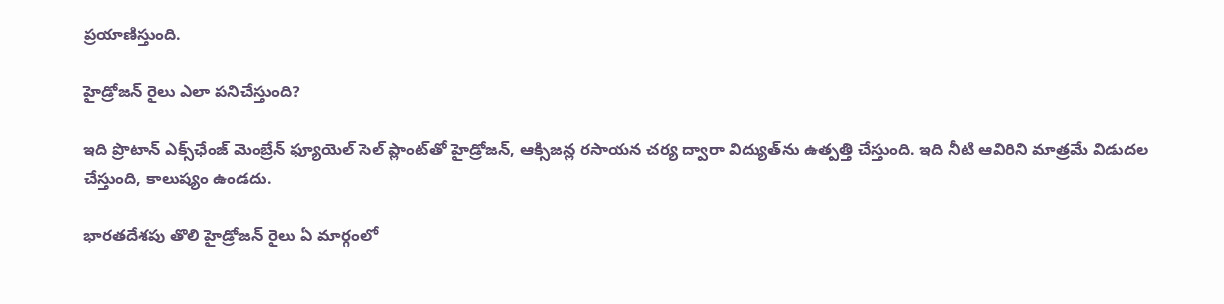ప్రయాణిస్తుంది.

హైడ్రోజన్ రైలు ఎలా పనిచేస్తుంది?

ఇది ప్రొటాన్ ఎక్స్‌ఛేంజ్ మెంబ్రేన్ ఫ్యూయెల్ సెల్ ప్లాంట్‌తో హైడ్రోజన్, ఆక్సిజన్ల రసాయన చర్య ద్వారా విద్యుత్‌ను ఉత్పత్తి చేస్తుంది. ఇది నీటి ఆవిరిని మాత్రమే విడుదల చేస్తుంది, కాలుష్యం ఉండదు.

భారతదేశపు తొలి హైడ్రోజన్ రైలు ఏ మార్గంలో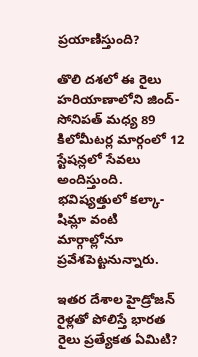ప్రయాణిస్తుంది?

తొలి దశలో ఈ రైలు హరియాణాలోని జింద్-సోనిపత్ మధ్య 89 కిలోమీటర్ల మార్గంలో 12 స్టేషన్లలో సేవలు అందిస్తుంది. భవిష్యత్తులో కల్కా-షిమ్లా వంటి మార్గాల్లోనూ ప్రవేశపెట్టనున్నారు.

ఇతర దేశాల హైడ్రోజన్ రైళ్లతో పోలిస్తే భారత రైలు ప్రత్యేకత ఏమిటి?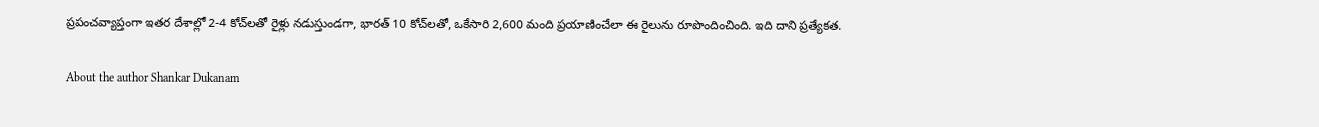ప్రపంచవ్యాప్తంగా ఇతర దేశాల్లో 2-4 కోచ్‌లతో రైళ్లు నడుస్తుండగా, భారత్ 10 కోచ్‌లతో, ఒకేసారి 2,600 మంది ప్రయాణించేలా ఈ రైలును రూపొందించింది. ఇది దాని ప్రత్యేకత.

About the author Shankar Dukanam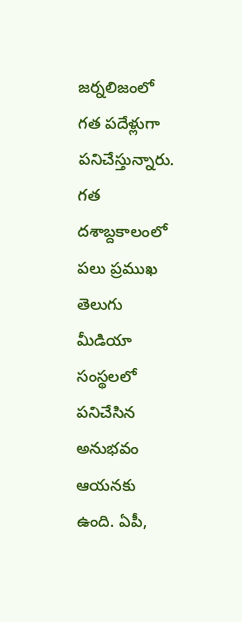జర్నలిజంలో గత పదేళ్లుగా పనిచేస్తున్నారు. గత దశాబ్దకాలంలో పలు ప్రముఖ తెలుగు మీడియా సంస్థలలో పనిచేసిన అనుభవం ఆయనకు ఉంది. ఏపీ,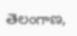తెలంగాణ,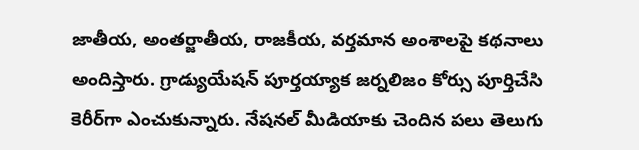జాతీయ, అంతర్జాతీయ, రాజకీయ, వర్తమాన అంశాలపై కథనాలు అందిస్తారు. గ్రాడ్యుయేషన్ పూర్తయ్యాక జర్నలిజం కోర్సు పూర్తిచేసి కెరీర్‌గా ఎంచుకున్నారు. నేషనల్ మీడియాకు చెందిన పలు తెలుగు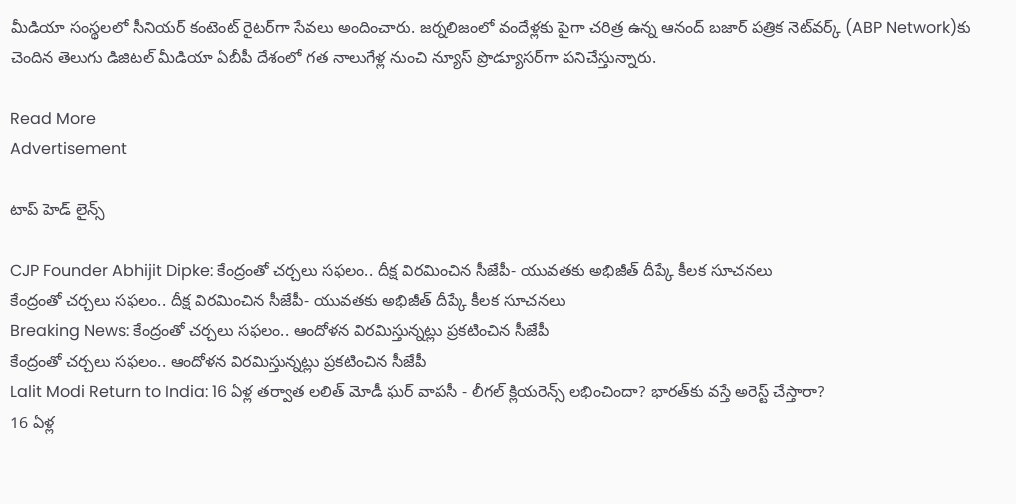మీడియా సంస్థలలో సీనియర్ కంటెంట్ రైటర్‌గా సేవలు అందించారు. జర్నలిజంలో వందేళ్లకు పైగా చరిత్ర ఉన్న ఆనంద్ బజార్ పత్రిక నెట్‌వర్క్ (ABP Network)కు చెందిన తెలుగు డిజిటల్ మీడియా ఏబీపీ దేశంలో గత నాలుగేళ్ల నుంచి న్యూస్ ప్రొడ్యూసర్‌గా పనిచేస్తున్నారు.

Read More
Advertisement

టాప్ హెడ్ లైన్స్

CJP Founder Abhijit Dipke: కేంద్రంతో చర్చలు సఫలం.. దీక్ష విరమించిన సీజేపీ- యువతకు అభిజీత్ దీప్కే కీలక సూచనలు
కేంద్రంతో చర్చలు సఫలం.. దీక్ష విరమించిన సీజేపీ- యువతకు అభిజీత్ దీప్కే కీలక సూచనలు
Breaking News: కేంద్రంతో చర్చలు సఫలం.. ఆందోళన విరమిస్తున్నట్లు ప్రకటించిన సీజేపీ
కేంద్రంతో చర్చలు సఫలం.. ఆందోళన విరమిస్తున్నట్లు ప్రకటించిన సీజేపీ
Lalit Modi Return to India: 16 ఏళ్ల తర్వాత లలిత్ మోడీ ఘర్ వాపసీ - లీగల్ క్లియరెన్స్ లభించిందా? భారత్‌కు వస్తే అరెస్ట్ చేస్తారా?
16 ఏళ్ల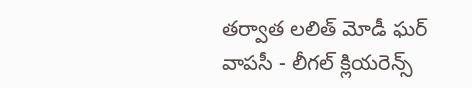తర్వాత లలిత్ మోడీ ఘర్ వాపసీ - లీగల్ క్లియరెన్స్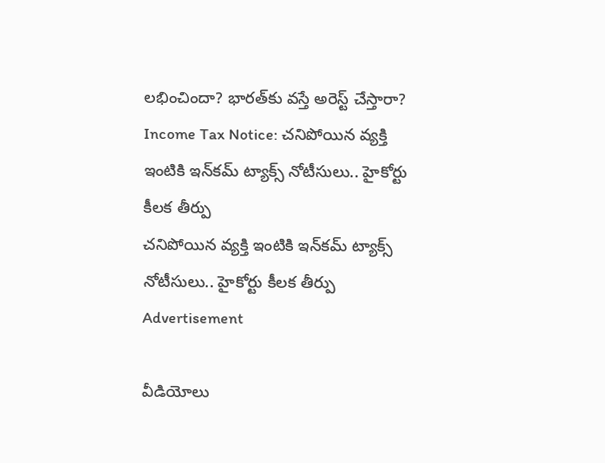లభించిందా? భారత్‌కు వస్తే అరెస్ట్ చేస్తారా?
Income Tax Notice: చనిపోయిన వ్యక్తి ఇంటికి ఇన్‌కమ్ ట్యాక్స్ నోటీసులు.. హైకోర్టు కీలక తీర్పు
చనిపోయిన వ్యక్తి ఇంటికి ఇన్‌కమ్ ట్యాక్స్ నోటీసులు.. హైకోర్టు కీలక తీర్పు
Advertisement

వీడియోలు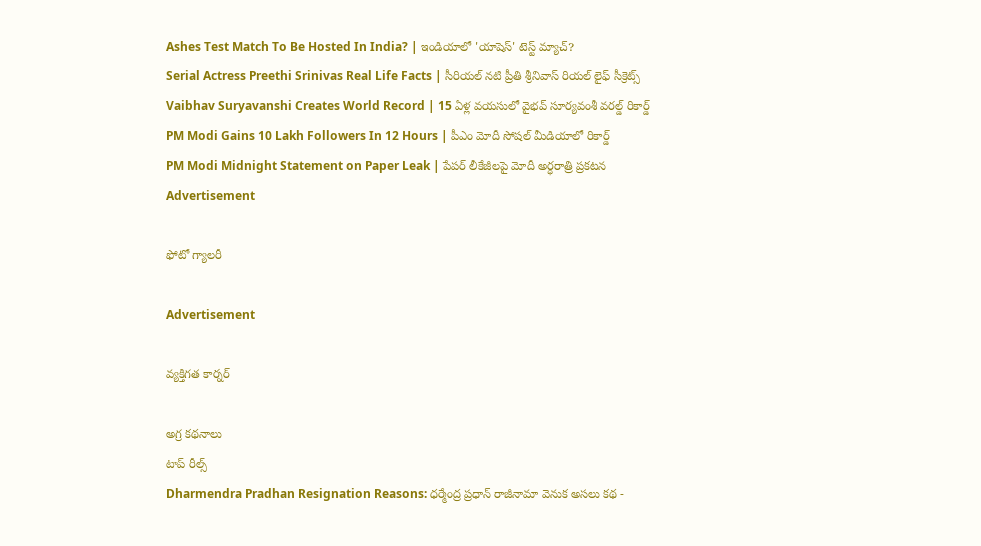Ashes Test Match To Be Hosted In India? | ఇండియాలో 'యాషెస్' టెస్ట్ మ్యాచ్?
Serial Actress Preethi Srinivas Real Life Facts | సీరియల్ నటి ప్రీతి శ్రీనివాస్ రియల్ లైఫ్ సీక్రెట్స్
Vaibhav Suryavanshi Creates World Record | 15 ఏళ్ల వయసులో వైభవ్ సూర్యవంశీ వరల్డ్ రికార్డ్
PM Modi Gains 10 Lakh Followers In 12 Hours | పీఎం మోదీ సోషల్ మీడియాలో రికార్డ్
PM Modi Midnight Statement on Paper Leak | పేపర్ లీకేజీలపై మోదీ అర్ధరాత్రి ప్రకటన
Advertisement

ఫోటో గ్యాలరీ

Advertisement

వ్యక్తిగత కార్నర్

అగ్ర కథనాలు
టాప్ రీల్స్
Dharmendra Pradhan Resignation Reasons: ధర్మేంద్ర ప్రధాన్ రాజీనామా వెనుక అసలు కథ -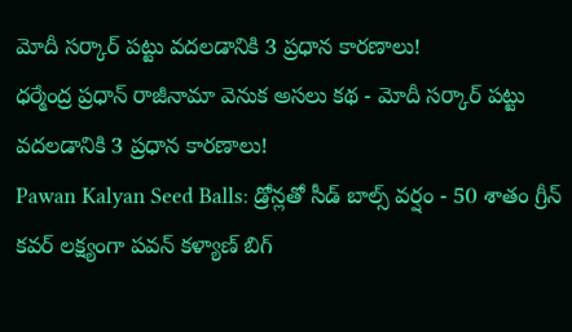మోదీ సర్కార్ పట్టు వదలడానికి 3 ప్రధాన కారణాలు!
ధర్మేంద్ర ప్రధాన్ రాజీనామా వెనుక అసలు కథ - మోదీ సర్కార్ పట్టు వదలడానికి 3 ప్రధాన కారణాలు!
Pawan Kalyan Seed Balls: డ్రోన్లతో సీడ్ బాల్స్ వర్షం - 50 శాతం గ్రీన్ కవర్ లక్ష్యంగా పవన్ కళ్యాణ్ బిగ్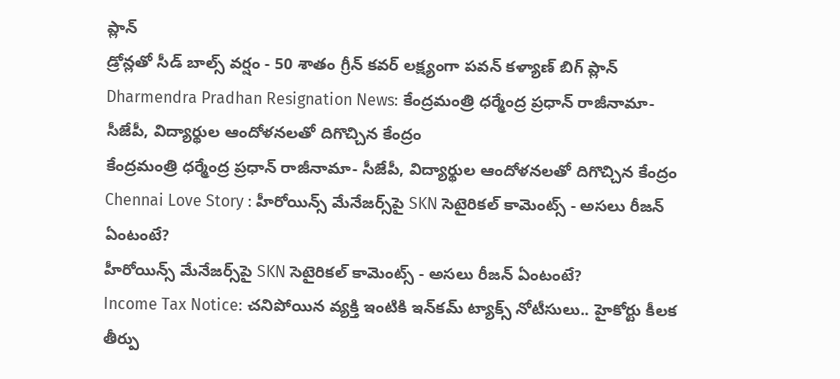ప్లాన్
డ్రోన్లతో సీడ్ బాల్స్ వర్షం - 50 శాతం గ్రీన్ కవర్ లక్ష్యంగా పవన్ కళ్యాణ్ బిగ్ ప్లాన్
Dharmendra Pradhan Resignation News: కేంద్రమంత్రి ధర్మేంద్ర ప్రధాన్ రాజీనామా- సీజేపీ, విద్యార్థుల ఆందోళనలతో దిగొచ్చిన కేంద్రం
కేంద్రమంత్రి ధర్మేంద్ర ప్రధాన్ రాజీనామా- సీజేపీ, విద్యార్థుల ఆందోళనలతో దిగొచ్చిన కేంద్రం
Chennai Love Story : హీరోయిన్స్ మేనేజర్స్‌పై SKN సెటైరికల్ కామెంట్స్ - అసలు రీజన్ ఏంటంటే?
హీరోయిన్స్ మేనేజర్స్‌పై SKN సెటైరికల్ కామెంట్స్ - అసలు రీజన్ ఏంటంటే?
Income Tax Notice: చనిపోయిన వ్యక్తి ఇంటికి ఇన్‌కమ్ ట్యాక్స్ నోటీసులు.. హైకోర్టు కీలక తీర్పు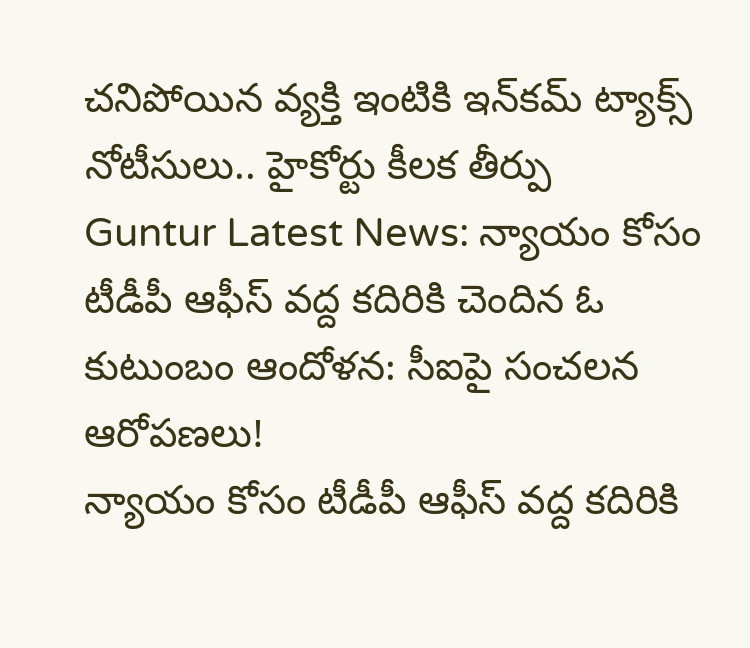చనిపోయిన వ్యక్తి ఇంటికి ఇన్‌కమ్ ట్యాక్స్ నోటీసులు.. హైకోర్టు కీలక తీర్పు
Guntur Latest News: న్యాయం కోసం టీడీపీ ఆఫీస్‌ వద్ద కదిరికి చెందిన ఓ కుటుంబం ఆందోళన: సీఐపై సంచలన ఆరోపణలు!
న్యాయం కోసం టీడీపీ ఆఫీస్‌ వద్ద కదిరికి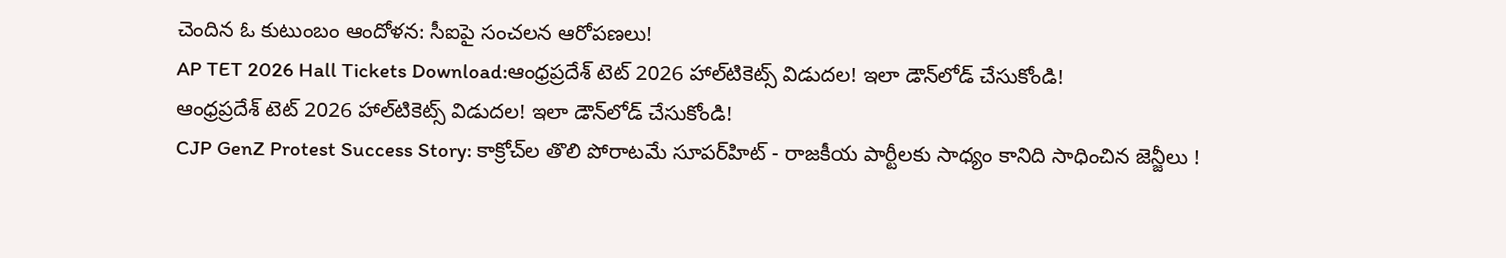చెందిన ఓ కుటుంబం ఆందోళన: సీఐపై సంచలన ఆరోపణలు!
AP TET 2026 Hall Tickets Download:ఆంధ్రప్రదేశ్ టెట్‌ 2026 హాల్‌టికెట్స్‌ విడుదల! ఇలా డౌన్‌లోడ్ చేసుకోండి!
ఆంధ్రప్రదేశ్ టెట్‌ 2026 హాల్‌టికెట్స్‌ విడుదల! ఇలా డౌన్‌లోడ్ చేసుకోండి!
CJP GenZ Protest Success Story: కాక్రోచ్‌ల తొలి పోరాటమే సూపర్‌హిట్ - రాజకీయ పార్టీలకు సాధ్యం కానిది సాధించిన జెన్జీలు !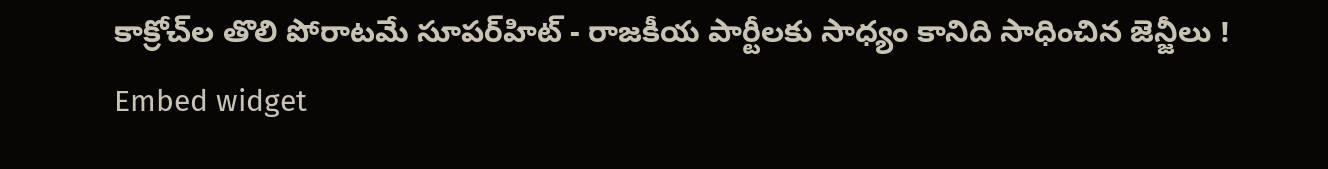కాక్రోచ్‌ల తొలి పోరాటమే సూపర్‌హిట్ - రాజకీయ పార్టీలకు సాధ్యం కానిది సాధించిన జెన్జీలు !
Embed widget